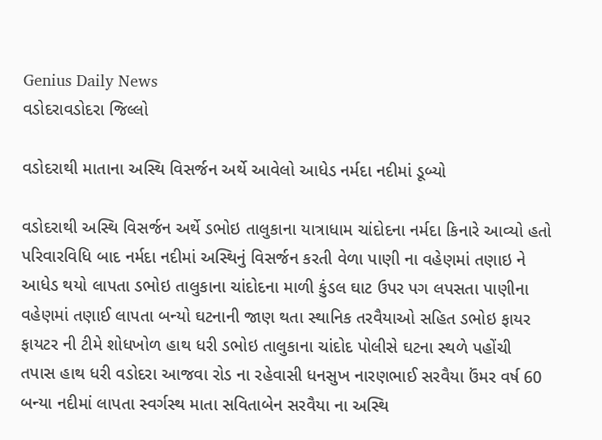Genius Daily News
વડોદરાવડોદરા જિલ્લો

વડોદરાથી માતાના અસ્થિ વિસર્જન અર્થે આવેલો આધેડ નર્મદા નદીમાં ડૂબ્યો

વડોદરાથી અસ્થિ વિસર્જન અર્થે ડભોઇ તાલુકાના યાત્રાધામ ચાંદોદના નર્મદા કિનારે આવ્યો હતો પરિવારવિધિ બાદ નર્મદા નદીમાં અસ્થિનું વિસર્જન કરતી વેળા પાણી ના વહેણમાં તણાઇ ને આધેડ થયો લાપતા ડભોઇ તાલુકાના ચાંદોદના માળી કુંડલ ઘાટ ઉપર પગ લપસતા પાણીના વહેણમાં તણાઈ લાપતા બન્યો ઘટનાની જાણ થતા સ્થાનિક તરવૈયાઓ સહિત ડભોઇ ફાયર ફાયટર ની ટીમે શોધખોળ હાથ ધરી ડભોઇ તાલુકાના ચાંદોદ પોલીસે ઘટના સ્થળે પહોંચી તપાસ હાથ ધરી વડોદરા આજવા રોડ ના રહેવાસી ધનસુખ નારણભાઈ સરવૈયા ઉંમર વર્ષ 60 બન્યા નદીમાં લાપતા સ્વર્ગસ્થ માતા સવિતાબેન સરવૈયા ના અસ્થિ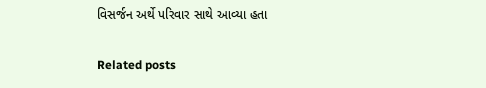વિસર્જન અર્થે પરિવાર સાથે આવ્યા હતા

Related posts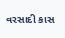વરસાદી કાસ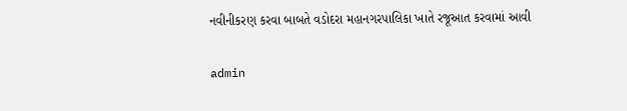નવીનીકરણ કરવા બાબતે વડોદરા મહાનગરપાલિકા ખાતે રજૂઆત કરવામાં આવી

admin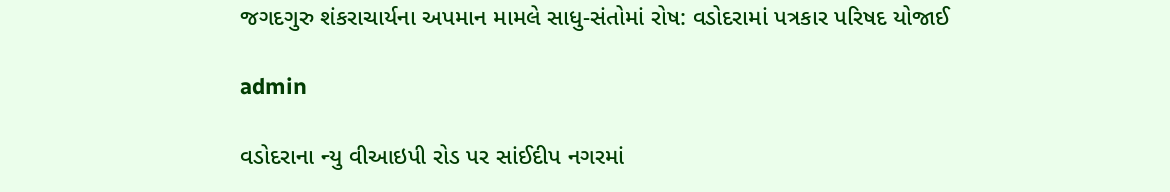જગદગુરુ શંકરાચાર્યના અપમાન મામલે સાધુ-સંતોમાં રોષ: વડોદરામાં પત્રકાર પરિષદ યોજાઈ

admin

વડોદરાના ન્યુ વીઆઇપી રોડ પર સાંઈદીપ નગરમાં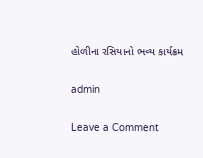હોળીના રસિયાનો ભવ્ય કાર્યક્રમ

admin

Leave a Comment